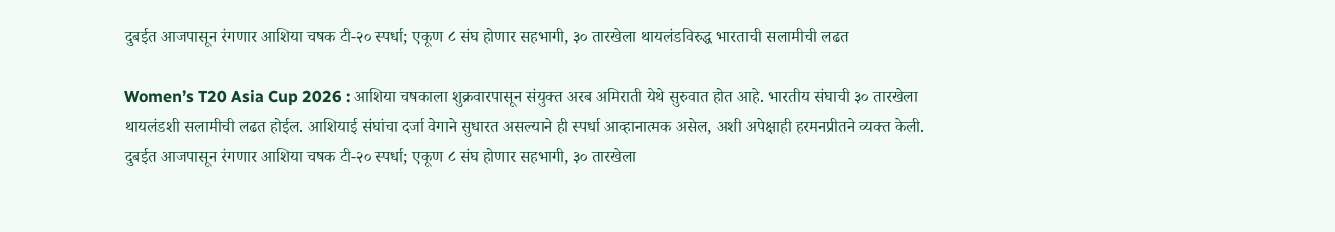दुबईत आजपासून रंगणार आशिया चषक टी-२० स्पर्धा; एकूण ८ संघ होणार सहभागी, ३० तारखेला थायलंडविरुद्ध भारताची सलामीची लढत

Women’s T20 Asia Cup 2026 : आशिया चषकाला शुक्रवारपासून संयुक्त अरब अमिराती येथे सुरुवात होत आहे. भारतीय संघाची ३० तारखेला थायलंडशी सलामीची लढत होईल. आशियाई संघांचा दर्जा वेगाने सुधारत असल्याने ही स्पर्धा आव्हानात्मक असेल, अशी अपेक्षाही हरमनप्रीतने व्यक्त केली.
दुबईत आजपासून रंगणार आशिया चषक टी-२० स्पर्धा; एकूण ८ संघ होणार सहभागी, ३० तारखेला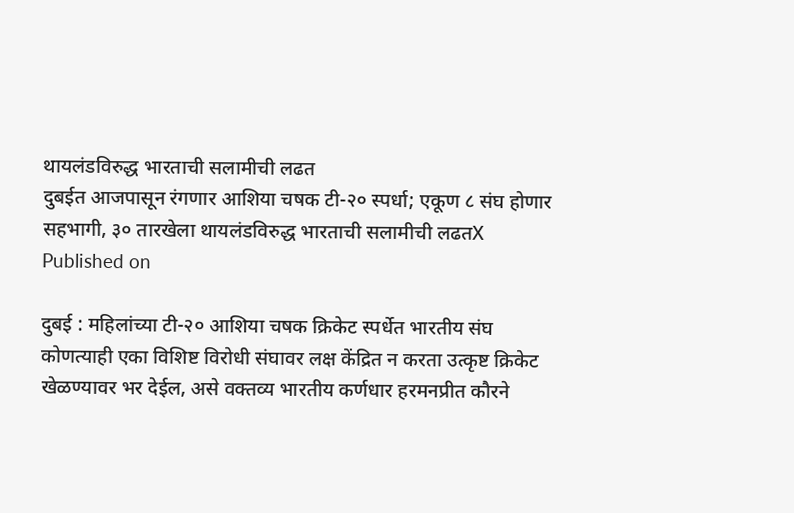थायलंडविरुद्ध भारताची सलामीची लढत
दुबईत आजपासून रंगणार आशिया चषक टी-२० स्पर्धा; एकूण ८ संघ होणार सहभागी, ३० तारखेला थायलंडविरुद्ध भारताची सलामीची लढतX
Published on

दुबई : महिलांच्या टी-२० आशिया चषक क्रिकेट स्पर्धेत भारतीय संघ कोणत्याही एका विशिष्ट विरोधी संघावर लक्ष केंद्रित न करता उत्कृष्ट क्रिकेट खेळण्यावर भर देईल, असे वक्तव्य भारतीय कर्णधार हरमनप्रीत कौरने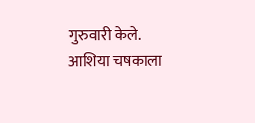गुरुवारी केले. आशिया चषकाला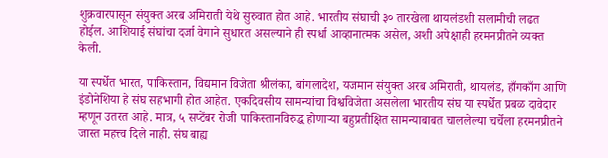शुक्रवारपासून संयुक्त अरब अमिराती येथे सुरुवात होत आहे. भारतीय संघाची ३० तारखेला थायलंडशी सलामीची लढत होईल. आशियाई संघांचा दर्जा वेगाने सुधारत असल्याने ही स्पर्धा आव्हानात्मक असेल, अशी अपेक्षाही हरमनप्रीतने व्यक्त केली.

या स्पर्धेत भारत, पाकिस्तान, विद्यमान विजेता श्रीलंका, बांगलादेश, यजमान संयुक्त अरब अमिराती, थायलंड, हाँगकाँग आणि इंडोनेशिया हे संघ सहभागी होत आहेत. एकदिवसीय सामन्यांचा विश्वविजेता असलेला भारतीय संघ या स्पर्धेत प्रबळ दावेदार म्हणून उतरत आहे. मात्र, ५ सप्टेंबर रोजी पाकिस्तानविरुद्ध होणाऱ्या बहुप्रतीक्षित सामन्याबाबत चाललेल्या चर्चेला हरमनप्रीतने जास्त महत्त्व दिले नाही. संघ बाह्य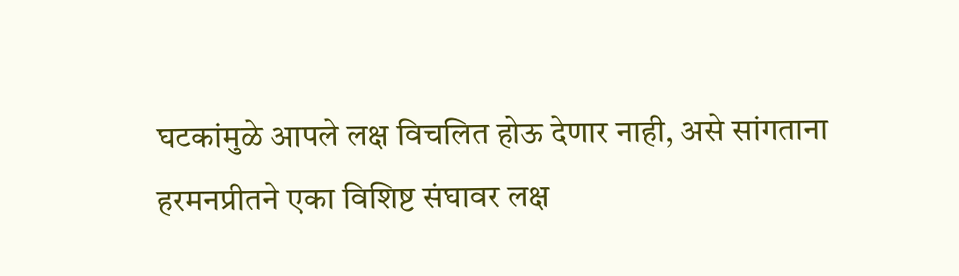घटकांमुळे आपले लक्ष विचलित होऊ देणार नाही, असे सांगताना हरमनप्रीतने एका विशिष्ट संघावर लक्ष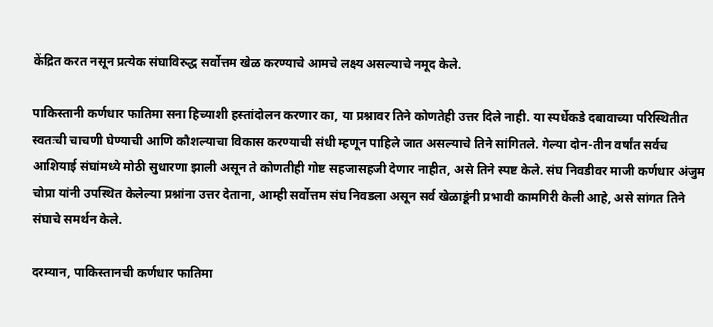केंद्रित करत नसून प्रत्येक संघाविरुद्ध सर्वोत्तम खेळ करण्याचे आमचे लक्ष्य असल्याचे नमूद केले.

पाकिस्तानी कर्णधार फातिमा सना हिच्याशी हस्तांदोलन करणार का, या प्रश्नावर तिने कोणतेही उत्तर दिले नाही. या स्पर्धेकडे दबावाच्या परिस्थितीत स्वतःची चाचणी घेण्याची आणि कौशल्याचा विकास करण्याची संधी म्हणून पाहिले जात असल्याचे तिने सांगितले. गेल्या दोन-तीन वर्षांत सर्वच आशियाई संघांमध्ये मोठी सुधारणा झाली असून ते कोणतीही गोष्ट सहजासहजी देणार नाहीत, असे तिने स्पष्ट केले. संघ निवडीवर माजी कर्णधार अंजुम चोप्रा यांनी उपस्थित केलेल्या प्रश्नांना उत्तर देताना, आम्ही सर्वोत्तम संघ निवडला असून सर्व खेळाडूंनी प्रभावी कामगिरी केली आहे, असे सांगत तिने संघाचे समर्थन केले.

दरम्यान, पाकिस्तानची कर्णधार फातिमा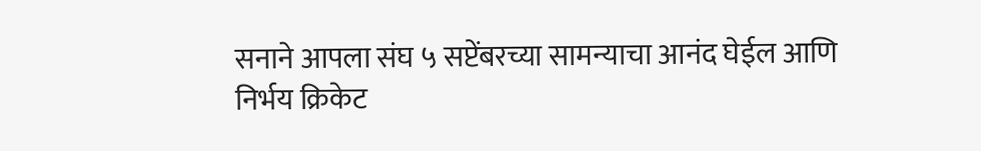सनाने आपला संघ ५ सप्टेंबरच्या सामन्याचा आनंद घेईल आणि निर्भय क्रिकेट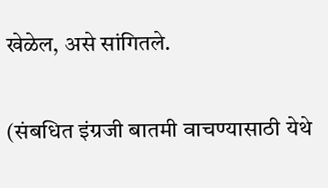खेळेल, असे सांगितले.

(संबधित इंग्रजी बातमी वाचण्यासाठी येथे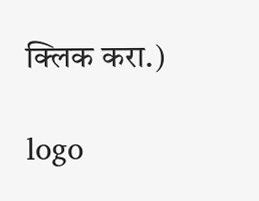क्लिक करा.)

logo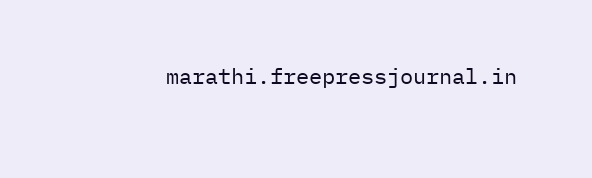marathi.freepressjournal.in